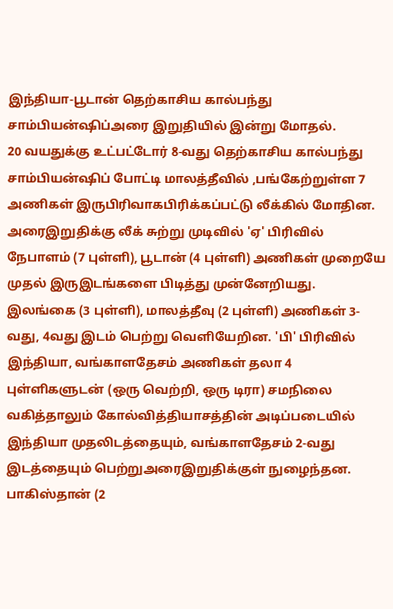இந்தியா-பூடான் தெற்காசிய கால்பந்து சாம்பியன்ஷிப்அரை இறுதியில் இன்று மோதல்.
20 வயதுக்கு உட்பட்டோர் 8-வது தெற்காசிய கால்பந்து சாம்பியன்ஷிப் போட்டி மாலத்தீவில் ,பங்கேற்றுள்ள 7 அணிகள் இருபிரிவாகபிரிக்கப்பட்டு லீக்கில் மோதின. அரைஇறுதிக்கு லீக் சுற்று முடிவில் 'ஏ' பிரிவில் நேபாளம் (7 புள்ளி), பூடான் (4 புள்ளி) அணிகள் முறையே முதல் இருஇடங்களை பிடித்து முன்னேறியது. இலங்கை (3 புள்ளி), மாலத்தீவு (2 புள்ளி) அணிகள் 3-வது, 4வது இடம் பெற்று வெளியேறின. 'பி' பிரிவில் இந்தியா, வங்காளதேசம் அணிகள் தலா 4 புள்ளிகளுடன் (ஒரு வெற்றி, ஒரு டிரா) சமநிலை வகித்தாலும் கோல்வித்தியாசத்தின் அடிப்படையில் இந்தியா முதலிடத்தையும், வங்காளதேசம் 2-வது இடத்தையும் பெற்றுஅரைஇறுதிக்குள் நுழைந்தன. பாகிஸ்தான் (2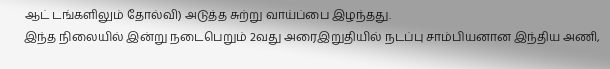ஆட் டங்களிலும் தோல்வி) அடுத்த சுற்று வாய்ப்பை இழந்தது.
இந்த நிலையில் இன்று நடைபெறும் 2வது அரைஇறுதியில் நடப்பு சாம்பியனான இந்திய அணி,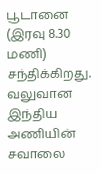பூடானை (இரவு 8.30 மணி) சந்திக்கிறது. வலுவான இந்திய அணியின் சவாலை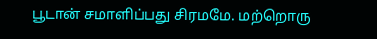பூடான் சமாளிப்பது சிரமமே. மற்றொரு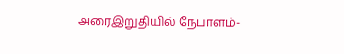அரைஇறுதியில் நேபாளம்-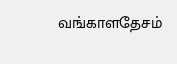வங்காளதேசம்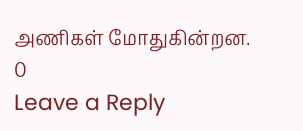அணிகள் மோதுகின்றன.
0
Leave a Reply